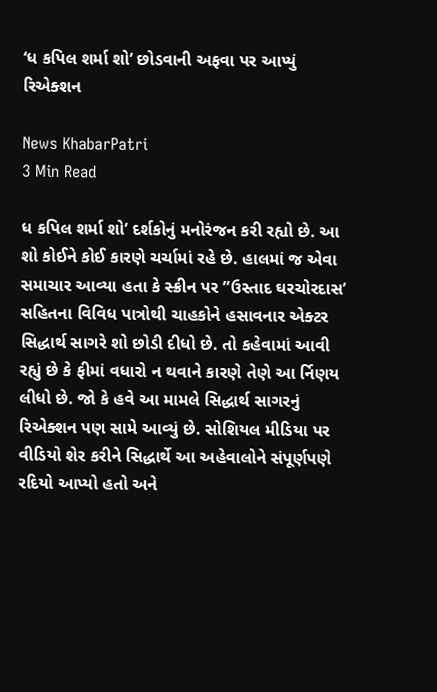‘ધ કપિલ શર્મા શો’ છોડવાની અફવા પર આપ્યું રિએક્શન

News KhabarPatri
3 Min Read

ધ કપિલ શર્મા શો’ દર્શકોનું મનોરંજન કરી રહ્યો છે. આ શો કોઈને કોઈ કારણે ચર્ચામાં રહે છે. હાલમાં જ એવા સમાચાર આવ્યા હતા કે સ્ક્રીન પર ”ઉસ્તાદ ઘરચોરદાસ’ સહિતના વિવિધ પાત્રોથી ચાહકોને હસાવનાર એક્ટર સિદ્ધાર્થ સાગરે શો છોડી દીધો છે. તો કહેવામાં આવી રહ્યું છે કે ફીમાં વધારો ન થવાને કારણે તેણે આ ર્નિણય લીધો છે. જો કે હવે આ મામલે સિદ્ધાર્થ સાગરનું રિએક્શન પણ સામે આવ્યું છે. સોશિયલ મીડિયા પર વીડિયો શેર કરીને સિદ્ધાર્થે આ અહેવાલોને સંપૂર્ણપણે રદિયો આપ્યો હતો અને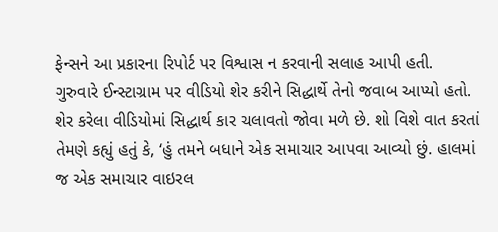ફેન્સને આ પ્રકારના રિપોર્ટ પર વિશ્વાસ ન કરવાની સલાહ આપી હતી. ગુરુવારે ઈન્સ્ટાગ્રામ પર વીડિયો શેર કરીને સિદ્ધાર્થે તેનો જવાબ આપ્યો હતો. શેર કરેલા વીડિયોમાં સિદ્ધાર્થ કાર ચલાવતો જોવા મળે છે. શો વિશે વાત કરતાં તેમણે કહ્યું હતું કે, ‘હું તમને બધાને એક સમાચાર આપવા આવ્યો છું. હાલમાં જ એક સમાચાર વાઇરલ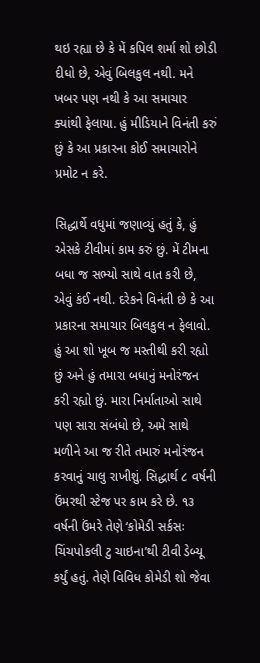થઇ રહ્યા છે કે મેં કપિલ શર્મા શો છોડી દીધો છે, એવું બિલકુલ નથી. મને ખબર પણ નથી કે આ સમાચાર ક્યાંથી ફેલાયા. હું મીડિયાને વિનંતી કરું છું કે આ પ્રકારના કોઈ સમાચારોને પ્રમોટ ન કરે.

સિદ્ધાર્થે વધુમાં જણાવ્યું હતું કે, હું એસકે ટીવીમાં કામ કરું છું. મેં ટીમના બધા જ સભ્યો સાથે વાત કરી છે, એવું કંઈ નથી. દરેકને વિનંતી છે કે આ પ્રકારના સમાચાર બિલકુલ ન ફેલાવો. હું આ શો ખૂબ જ મસ્તીથી કરી રહ્યો છું અને હું તમારા બધાનું મનોરંજન કરી રહ્યો છું. મારા નિર્માતાઓ સાથે પણ સારા સંબંધો છે, અમે સાથે મળીને આ જ રીતે તમારું મનોરંજન કરવાનું ચાલુ રાખીશું. સિદ્ધાર્થ ૮ વર્ષની ઉંમરથી સ્ટેજ પર કામ કરે છે. ૧૩ વર્ષની ઉંમરે તેણે ‘કોમેડી સર્કસઃ ચિંચપોકલી ટુ ચાઇના’થી ટીવી ડેબ્યૂ કર્યું હતું. તેણે વિવિધ કોમેડી શો જેવા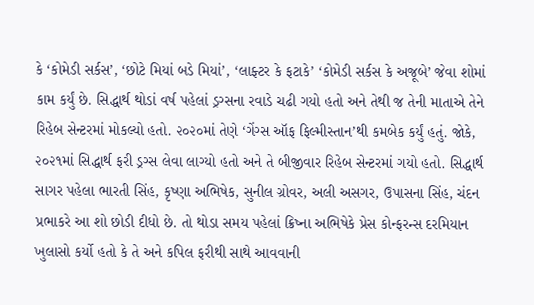કે ‘કોમેડી સર્કસ’, ‘છોટે મિયાં બડે મિયાં’, ‘લાફ્ટર કે ફટાકે’ ‘કોમેડી સર્કસ કે અજૂબે’ જેવા શોમાં કામ કર્યું છે. સિદ્ધાર્થ થોડાં વર્ષ પહેલાં ડ્રગ્સના રવાડે ચઢી ગયો હતો અને તેથી જ તેની માતાએ તેને રિહેબ સેન્ટરમાં મોકલ્યો હતો. ૨૦૨૦માં તેણે ‘ગેંગ્સ ઑફ ફિલ્મીસ્તાન’થી કમબેક કર્યું હતું. જોકે, ૨૦૨૧માં સિદ્ધાર્થ ફરી ડ્રગ્સ લેવા લાગ્યો હતો અને તે બીજીવાર રિહેબ સેન્ટરમાં ગયો હતો. સિદ્ધાર્થ સાગર પહેલા ભારતી સિંહ, કૃષ્ણા અભિષેક, સુનીલ ગ્રોવર, અલી અસગર, ઉપાસના સિંહ, ચંદન પ્રભાકરે આ શો છોડી દીધો છે. તો થોડા સમય પહેલાં ક્રિષ્ના અભિષેકે પ્રેસ કોન્ફરન્સ દરમિયાન ખુલાસો કર્યો હતો કે તે અને કપિલ ફરીથી સાથે આવવાની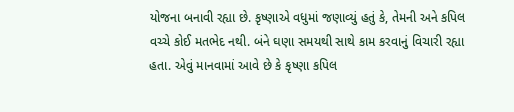યોજના બનાવી રહ્યા છે. કૃષ્ણાએ વધુમાં જણાવ્યું હતું કે, તેમની અને કપિલ વચ્ચે કોઈ મતભેદ નથી. બંને ઘણા સમયથી સાથે કામ કરવાનું વિચારી રહ્યા હતા. એવું માનવામાં આવે છે કે કૃષ્ણા કપિલ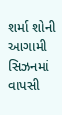શર્મા શોની આગામી સિઝનમાં વાપસી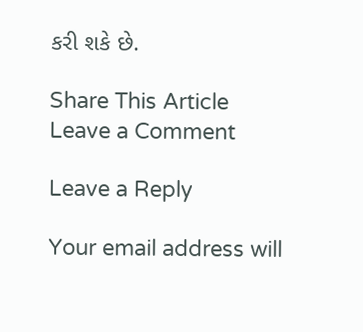કરી શકે છે.

Share This Article
Leave a Comment

Leave a Reply

Your email address will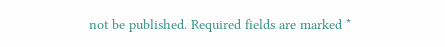not be published. Required fields are marked *